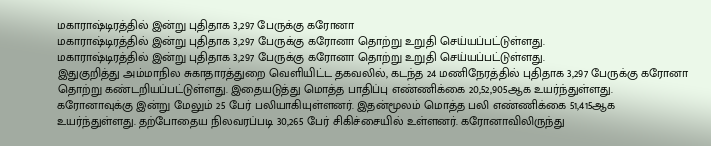மகாராஷ்டிரத்தில் இன்று புதிதாக 3,297 பேருக்கு கரோனா
மகாராஷ்டிரத்தில் இன்று புதிதாக 3,297 பேருக்கு கரோனா தொற்று உறுதி செய்யப்பட்டுள்ளது.
மகாராஷ்டிரத்தில் இன்று புதிதாக 3,297 பேருக்கு கரோனா தொற்று உறுதி செய்யப்பட்டுள்ளது.
இதுகுறித்து அம்மாநில சுகாதாரத்துறை வெளியிட்ட தகவலில், கடந்த 24 மணிநேரத்தில் புதிதாக 3,297 பேருக்கு கரோனா தொற்று கண்டறியப்பட்டுள்ளது. இதையடுத்து மொத்த பாதிப்பு எண்ணிக்கை 20,52,905ஆக உயர்ந்துள்ளது.
கரோனாவுக்கு இன்று மேலும் 25 பேர் பலியாகியுள்ளனர். இதன்மூலம் மொத்த பலி எண்ணிக்கை 51,415ஆக உயர்ந்துள்ளது. தற்போதைய நிலவரப்படி 30,265 பேர் சிகிச்சையில் உள்ளனர். கரோனாவிலிருந்து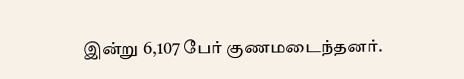இன்று 6,107 பேர் குணமடைந்தனர்.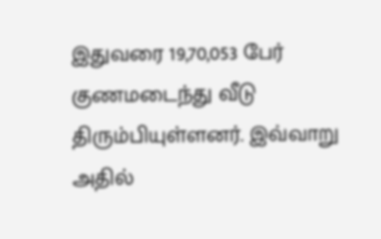இதுவரை 19,70,053 பேர் குணமடைந்து வீடு திரும்பியுள்ளனர். இவ்வாறு அதில்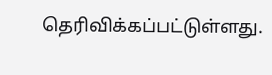தெரிவிக்கப்பட்டுள்ளது.